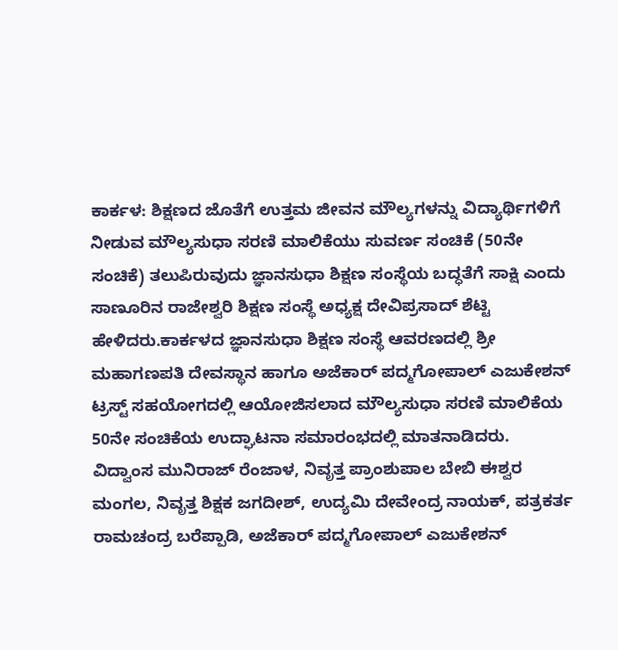ಕಾರ್ಕಳ: ಶಿಕ್ಷಣದ ಜೊತೆಗೆ ಉತ್ತಮ ಜೀವನ ಮೌಲ್ಯಗಳನ್ನು ವಿದ್ಯಾರ್ಥಿಗಳಿಗೆ ನೀಡುವ ಮೌಲ್ಯಸುಧಾ ಸರಣಿ ಮಾಲಿಕೆಯು ಸುವರ್ಣ ಸಂಚಿಕೆ (50ನೇ ಸಂಚಿಕೆ) ತಲುಪಿರುವುದು ಜ್ಞಾನಸುಧಾ ಶಿಕ್ಷಣ ಸಂಸ್ಥೆಯ ಬದ್ಧತೆಗೆ ಸಾಕ್ಷಿ ಎಂದು ಸಾಣೂರಿನ ರಾಜೇಶ್ವರಿ ಶಿಕ್ಷಣ ಸಂಸ್ಥೆ ಅಧ್ಯಕ್ಷ ದೇವಿಪ್ರಸಾದ್ ಶೆಟ್ಟಿ ಹೇಳಿದರು.ಕಾರ್ಕಳದ ಜ್ಞಾನಸುಧಾ ಶಿಕ್ಷಣ ಸಂಸ್ಥೆ ಆವರಣದಲ್ಲಿ ಶ್ರೀ ಮಹಾಗಣಪತಿ ದೇವಸ್ಥಾನ ಹಾಗೂ ಅಜೆಕಾರ್ ಪದ್ಮಗೋಪಾಲ್ ಎಜುಕೇಶನ್ ಟ್ರಸ್ಟ್ ಸಹಯೋಗದಲ್ಲಿ ಆಯೋಜಿಸಲಾದ ಮೌಲ್ಯಸುಧಾ ಸರಣಿ ಮಾಲಿಕೆಯ 50ನೇ ಸಂಚಿಕೆಯ ಉದ್ಘಾಟನಾ ಸಮಾರಂಭದಲ್ಲಿ ಮಾತನಾಡಿದರು.
ವಿದ್ವಾಂಸ ಮುನಿರಾಜ್ ರೆಂಜಾಳ, ನಿವೃತ್ತ ಪ್ರಾಂಶುಪಾಲ ಬೇಬಿ ಈಶ್ವರ ಮಂಗಲ, ನಿವೃತ್ತ ಶಿಕ್ಷಕ ಜಗದೀಶ್, ಉದ್ಯಮಿ ದೇವೇಂದ್ರ ನಾಯಕ್, ಪತ್ರಕರ್ತ ರಾಮಚಂದ್ರ ಬರೆಪ್ಪಾಡಿ, ಅಜೆಕಾರ್ ಪದ್ಮಗೋಪಾಲ್ ಎಜುಕೇಶನ್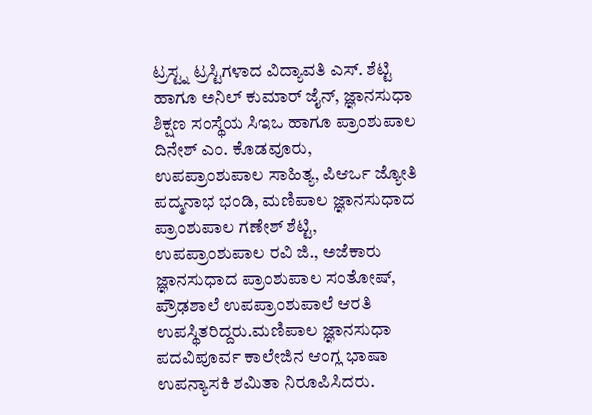ಟ್ರಸ್ಟ್ನ ಟ್ರಸ್ಟಿಗಳಾದ ವಿದ್ಯಾವತಿ ಎಸ್. ಶೆಟ್ಟಿ ಹಾಗೂ ಅನಿಲ್ ಕುಮಾರ್ ಜೈನ್, ಜ್ಞಾನಸುಧಾ ಶಿಕ್ಷಣ ಸಂಸ್ಥೆಯ ಸಿಇಒ ಹಾಗೂ ಪ್ರಾಂಶುಪಾಲ ದಿನೇಶ್ ಎಂ. ಕೊಡವೂರು, ಉಪಪ್ರಾಂಶುಪಾಲ ಸಾಹಿತ್ಯ, ಪಿಆರ್ಒ ಜ್ಯೋತಿ ಪದ್ಮನಾಭ ಭಂಡಿ, ಮಣಿಪಾಲ ಜ್ಞಾನಸುಧಾದ ಪ್ರಾಂಶುಪಾಲ ಗಣೇಶ್ ಶೆಟ್ಟಿ, ಉಪಪ್ರಾಂಶುಪಾಲ ರವಿ ಜಿ., ಅಜೆಕಾರು ಜ್ಞಾನಸುಧಾದ ಪ್ರಾಂಶುಪಾಲ ಸಂತೋಷ್, ಪ್ರೌಢಶಾಲೆ ಉಪಪ್ರಾಂಶುಪಾಲೆ ಆರತಿ ಉಪಸ್ಥಿತರಿದ್ದರು.ಮಣಿಪಾಲ ಜ್ಞಾನಸುಧಾ ಪದವಿಪೂರ್ವ ಕಾಲೇಜಿನ ಆಂಗ್ಲ ಭಾಷಾ ಉಪನ್ಯಾಸಕಿ ಶಮಿತಾ ನಿರೂಪಿಸಿದರು.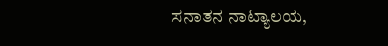ಸನಾತನ ನಾಟ್ಯಾಲಯ,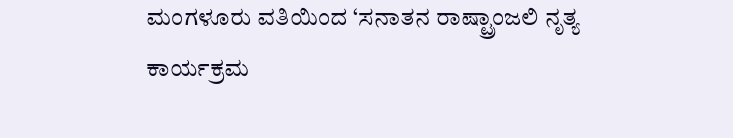ಮಂಗಳೂರು ವತಿಯಿಂದ ‘ಸನಾತನ ರಾಷ್ಟ್ರಾಂಜಲಿ ನೃತ್ಯ ಕಾರ್ಯಕ್ರಮ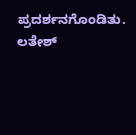ಪ್ರದರ್ಶನಗೊಂಡಿತು.
ಲತೇಶ್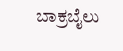ಬಾಕ್ರಬೈಲು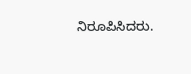ನಿರೂಪಿಸಿದರು.